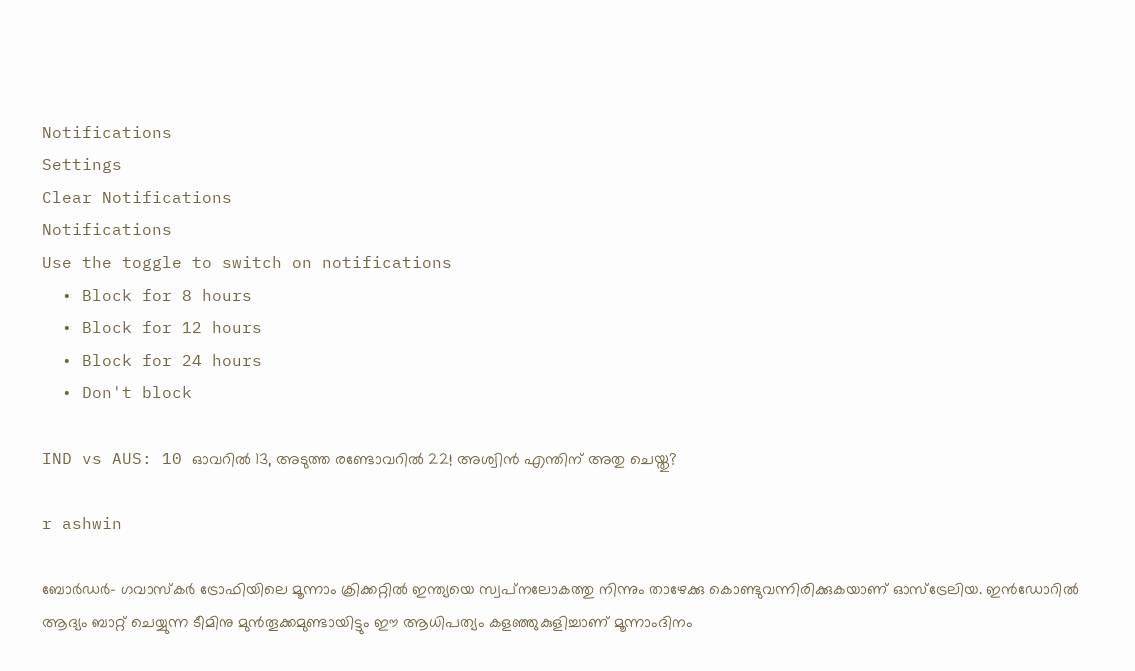Notifications
Settings
Clear Notifications
Notifications
Use the toggle to switch on notifications
  • Block for 8 hours
  • Block for 12 hours
  • Block for 24 hours
  • Don't block

IND vs AUS: 10 ഓവറില്‍ 13, അടുത്ത രണ്ടോവറില്‍ 22! അശ്വിന്‍ എന്തിന് അതു ചെയ്തു?

r ashwin

ബോര്‍ഡര്‍- ഗവാസ്‌കര്‍ ട്രോഫിയിലെ മൂന്നാം ക്രിക്കറ്റില്‍ ഇന്ത്യയെ സ്വപ്‌നലോകത്തു നിന്നും താഴേക്കു കൊണ്ടുവന്നിരിക്കുകയാണ് ഓസ്‌ട്രേലിയ. ഇന്‍ഡോറില്‍ ആദ്യം ബാറ്റ് ചെയ്യുന്ന ടീമിനു മുന്‍തൂക്കമുണ്ടായിട്ടും ഈ ആധിപത്യം കളഞ്ഞുകുളിച്ചാണ് മൂന്നാംദിനം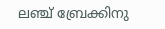ലഞ്ച് ബ്രേക്കിനു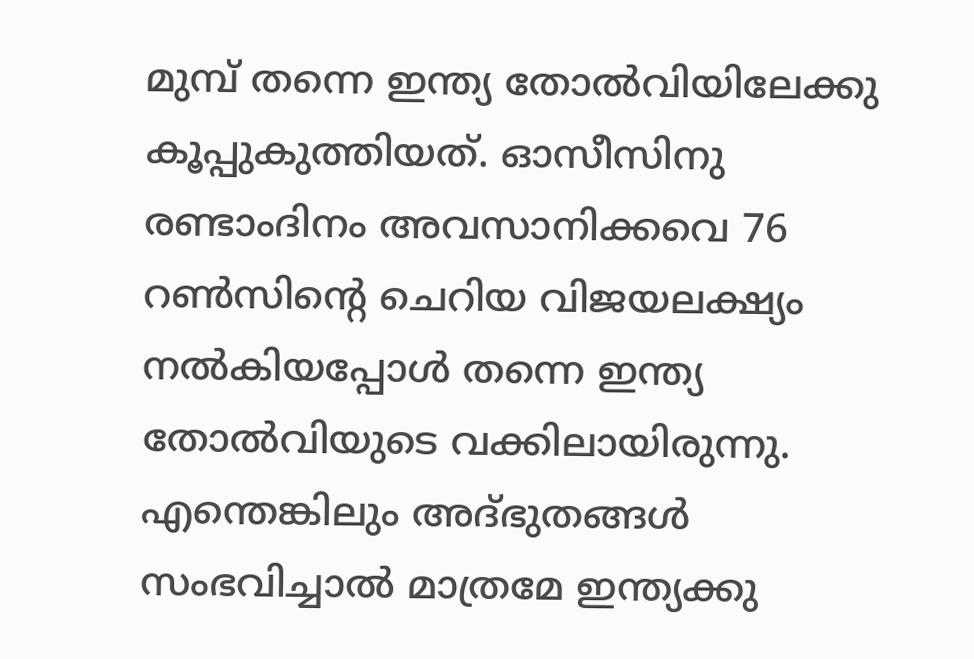മുമ്പ് തന്നെ ഇന്ത്യ തോല്‍വിയിലേക്കു കൂപ്പുകുത്തിയത്. ഓസീസിനു രണ്ടാംദിനം അവസാനിക്കവെ 76 റണ്‍സിന്റെ ചെറിയ വിജയലക്ഷ്യം നല്‍കിയപ്പോള്‍ തന്നെ ഇന്ത്യ തോല്‍വിയുടെ വക്കിലായിരുന്നു. എന്തെങ്കിലും അദ്ഭുതങ്ങള്‍ സംഭവിച്ചാല്‍ മാത്രമേ ഇന്ത്യക്കു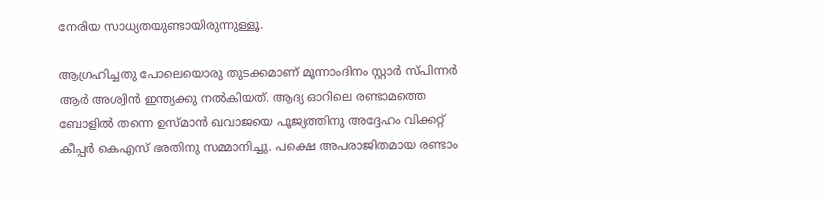നേരിയ സാധ്യതയുണ്ടായിരുന്നുള്ളൂ.

ആഗ്രഹിച്ചതു പോലെയൊരു തുടക്കമാണ് മൂന്നാംദിനം സ്റ്റാര്‍ സ്പിന്നര്‍ ആര്‍ അശ്വിന്‍ ഇന്ത്യക്കു നല്‍കിയത്. ആദ്യ ഓറിലെ രണ്ടാമത്തെ ബോളില്‍ തന്നെ ഉസ്മാന്‍ ഖവാജയെ പൂജ്യത്തിനു അദ്ദേഹം വിക്കറ്റ് കീപ്പര്‍ കെഎസ് ഭരതിനു സമ്മാനിച്ചു. പക്ഷെ അപരാജിതമായ രണ്ടാം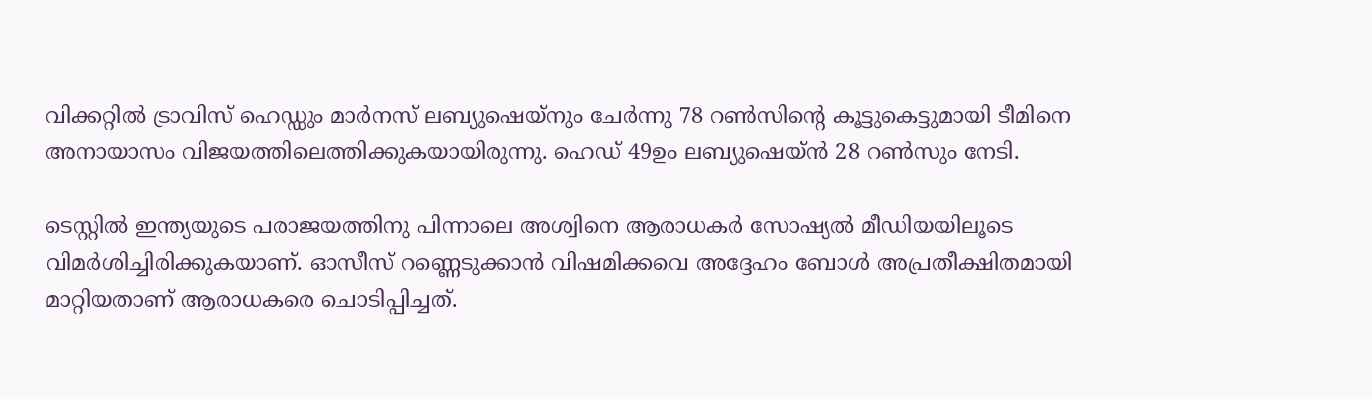വിക്കറ്റില്‍ ട്രാവിസ് ഹെഡ്ഡും മാര്‍നസ് ലബ്യുഷെയ്‌നും ചേര്‍ന്നു 78 റണ്‍സിന്റെ കൂട്ടുകെട്ടുമായി ടീമിനെ അനായാസം വിജയത്തിലെത്തിക്കുകയായിരുന്നു. ഹെഡ് 49ഉം ലബ്യുഷെയ്ന്‍ 28 റണ്‍സും നേടി.

ടെസ്റ്റില്‍ ഇന്ത്യയുടെ പരാജയത്തിനു പിന്നാലെ അശ്വിനെ ആരാധകര്‍ സോഷ്യല്‍ മീഡിയയിലൂടെ വിമര്‍ശിച്ചിരിക്കുകയാണ്. ഓസീസ് റണ്ണെടുക്കാന്‍ വിഷമിക്കവെ അദ്ദേഹം ബോള്‍ അപ്രതീക്ഷിതമായി മാറ്റിയതാണ് ആരാധകരെ ചൊടിപ്പിച്ചത്.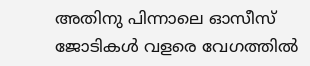അതിനു പിന്നാലെ ഓസീസ് ജോടികള്‍ വളരെ വേഗത്തില്‍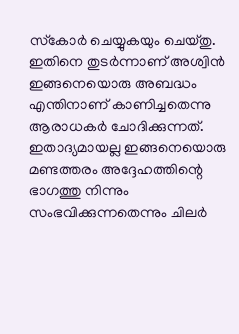സ്‌കോര്‍ ചെയ്യുകയും ചെയ്തു. ഇതിനെ തുടര്‍ന്നാണ് അശ്വിന്‍ ഇങ്ങനെയൊരു അബദ്ധം എന്തിനാണ് കാണിച്ചതെന്നു ആരാധകര്‍ ചോദിക്കുന്നത്. ഇതാദ്യമായല്ല ഇങ്ങനെയൊരു മണ്ടത്തരം അദ്ദേഹത്തിന്റെ ഭാഗത്തു നിന്നും സംഭവിക്കുന്നതെന്നും ചിലര്‍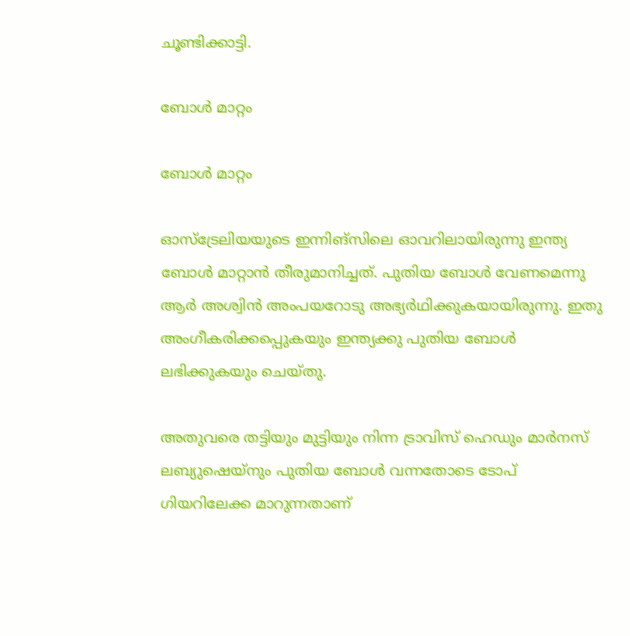ചൂണ്ടിക്കാട്ടി.

ബോള്‍ മാറ്റം

ബോള്‍ മാറ്റം

ഓസ്‌ട്രേലിയയുടെ ഇന്നിങ്‌സിലെ ഓവറിലായിരുന്നു ഇന്ത്യ ബോള്‍ മാറ്റാന്‍ തീരുമാനിച്ചത്. പുതിയ ബോള്‍ വേണമെന്നു ആര്‍ അശ്വിന്‍ അംപയറോടു അഭ്യര്‍ഥിക്കുകയായിരുന്നു. ഇതു അംഗീകരിക്കപ്പെുകയും ഇന്ത്യക്കു പുതിയ ബോള്‍ ലഭിക്കുകയും ചെയ്തു.

അതുവരെ തട്ടിയും മുട്ടിയും നിന്ന ട്രാവിസ് ഹെഡും മാര്‍നസ് ലബ്യുഷെയ്‌നും പുതിയ ബോള്‍ വന്നതോടെ ടോപ് ഗിയറിലേക്ക മാറുന്നതാണ്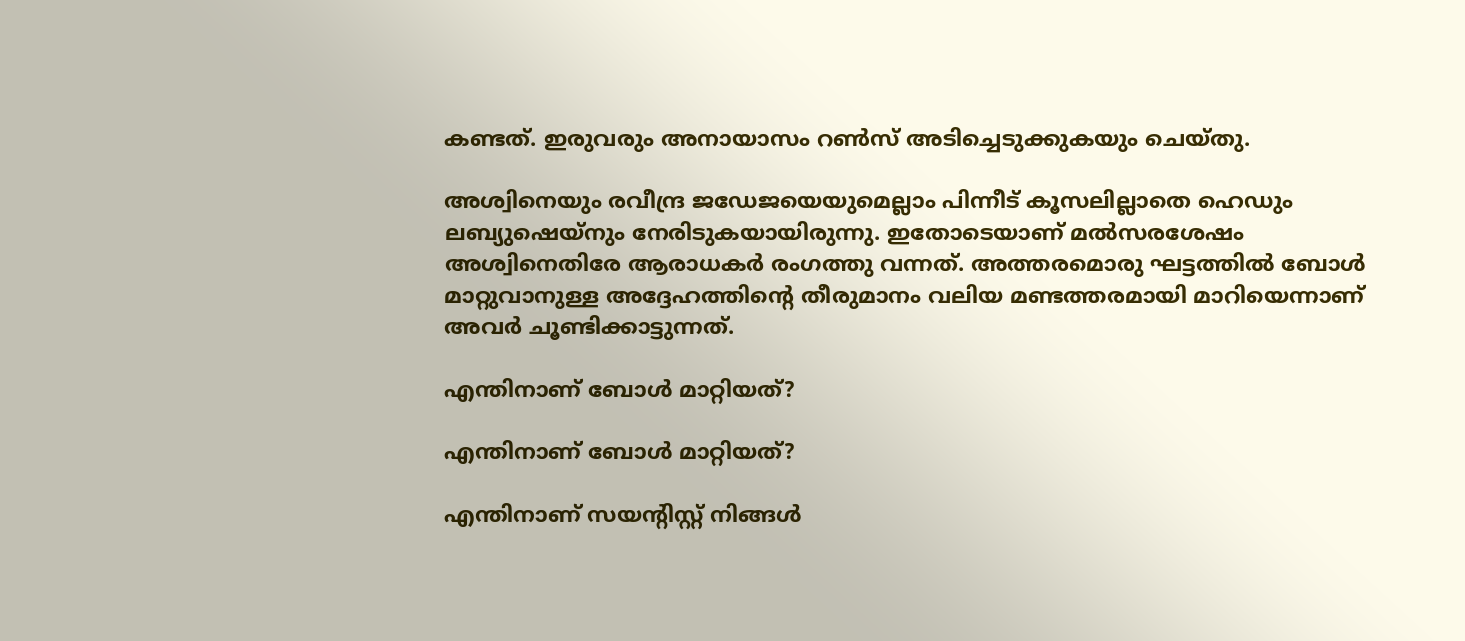കണ്ടത്. ഇരുവരും അനായാസം റണ്‍സ് അടിച്ചെടുക്കുകയും ചെയ്തു.

അശ്വിനെയും രവീന്ദ്ര ജഡേജയെയുമെല്ലാം പിന്നീട് കൂസലില്ലാതെ ഹെഡും ലബ്യുഷെയ്‌നും നേരിടുകയായിരുന്നു. ഇതോടെയാണ് മല്‍സരശേഷം അശ്വിനെതിരേ ആരാധകര്‍ രംഗത്തു വന്നത്. അത്തരമൊരു ഘട്ടത്തില്‍ ബോള്‍ മാറ്റുവാനുള്ള അദ്ദേഹത്തിന്റെ തീരുമാനം വലിയ മണ്ടത്തരമായി മാറിയെന്നാണ് അവര്‍ ചൂണ്ടിക്കാട്ടുന്നത്.

എന്തിനാണ് ബോള്‍ മാറ്റിയത്?

എന്തിനാണ് ബോള്‍ മാറ്റിയത്?

എന്തിനാണ് സയന്റിസ്റ്റ് നിങ്ങള്‍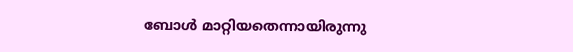ബോള്‍ മാറ്റിയതെന്നായിരുന്നു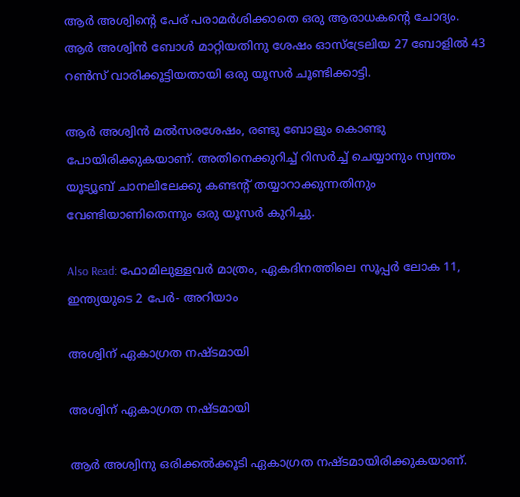ആര്‍ അശ്വിന്റെ പേര് പരാമര്‍ശിക്കാതെ ഒരു ആരാധകന്റെ ചോദ്യം.
ആര്‍ അശ്വിന്‍ ബോള്‍ മാറ്റിയതിനു ശേഷം ഓസ്‌ട്രേലിയ 27 ബോളില്‍ 43 റണ്‍സ് വാരിക്കൂട്ടിയതായി ഒരു യൂസര്‍ ചൂണ്ടിക്കാട്ടി.

ആര്‍ അശ്വിന്‍ മല്‍സരശേഷം, രണ്ടു ബോളും കൊണ്ടു പോയിരിക്കുകയാണ്. അതിനെക്കുറിച്ച് റിസര്‍ച്ച് ചെയ്യാനും സ്വന്തം യൂട്യൂബ് ചാനലിലേക്കു കണ്ടന്റ് തയ്യാറാക്കുന്നതിനും വേണ്ടിയാണിതെന്നും ഒരു യൂസര്‍ കുറിച്ചു.

Also Read: ഫോമിലുള്ളവര്‍ മാത്രം, ഏകദിനത്തിലെ സൂപ്പര്‍ ലോക 11, ഇന്ത്യയുടെ 2 പേര്‍- അറിയാം

അശ്വിന് ഏകാഗ്രത നഷ്ടമായി

അശ്വിന് ഏകാഗ്രത നഷ്ടമായി

ആര്‍ അശ്വിനു ഒരിക്കല്‍ക്കൂടി ഏകാഗ്രത നഷ്ടമായിരിക്കുകയാണ്.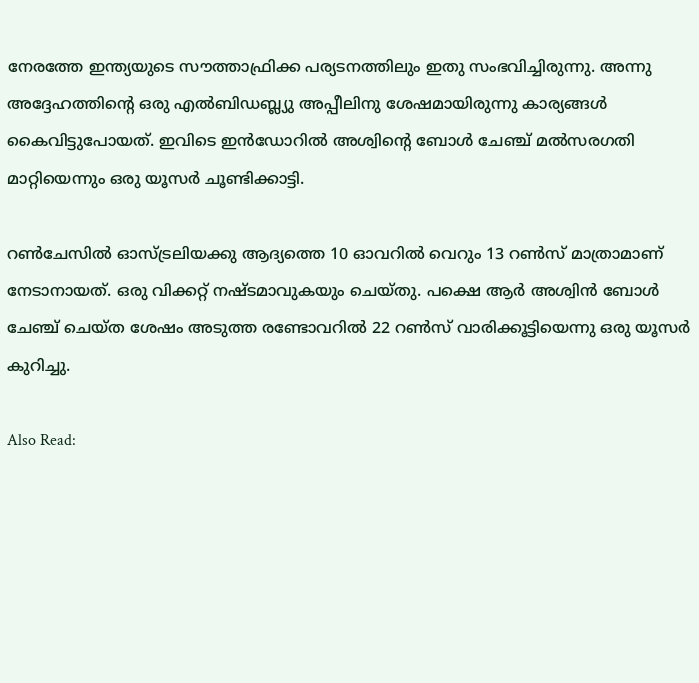നേരത്തേ ഇന്ത്യയുടെ സൗത്താഫ്രിക്ക പര്യടനത്തിലും ഇതു സംഭവിച്ചിരുന്നു. അന്നു അദ്ദേഹത്തിന്റെ ഒരു എല്‍ബിഡബ്ല്യു അപ്പീലിനു ശേഷമായിരുന്നു കാര്യങ്ങള്‍ കൈവിട്ടുപോയത്. ഇവിടെ ഇന്‍ഡോറില്‍ അശ്വിന്റെ ബോള്‍ ചേഞ്ച് മല്‍സരഗതി മാറ്റിയെന്നും ഒരു യൂസര്‍ ചൂണ്ടിക്കാട്ടി.

റണ്‍ചേസില്‍ ഓസ്ട്രലിയക്കു ആദ്യത്തെ 10 ഓവറില്‍ വെറും 13 റണ്‍സ് മാത്രാമാണ് നേടാനായത്. ഒരു വിക്കറ്റ് നഷ്ടമാവുകയും ചെയ്തു. പക്ഷെ ആര്‍ അശ്വിന്‍ ബോള്‍ ചേഞ്ച് ചെയ്ത ശേഷം അടുത്ത രണ്ടോവറില്‍ 22 റണ്‍സ് വാരിക്കൂട്ടിയെന്നു ഒരു യൂസര്‍ കുറിച്ചു.

Also Read: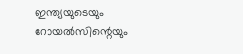ഇന്ത്യയുടെയും റോയല്‍സിന്റെയും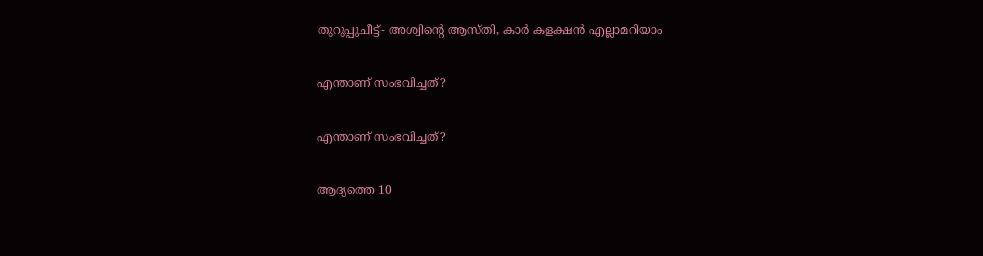തുറുപ്പുചീട്ട്- അശ്വിന്റെ ആസ്തി, കാര്‍ കളക്ഷന്‍ എല്ലാമറിയാം

എന്താണ് സംഭവിച്ചത്?

എന്താണ് സംഭവിച്ചത്?

ആദ്യത്തെ 10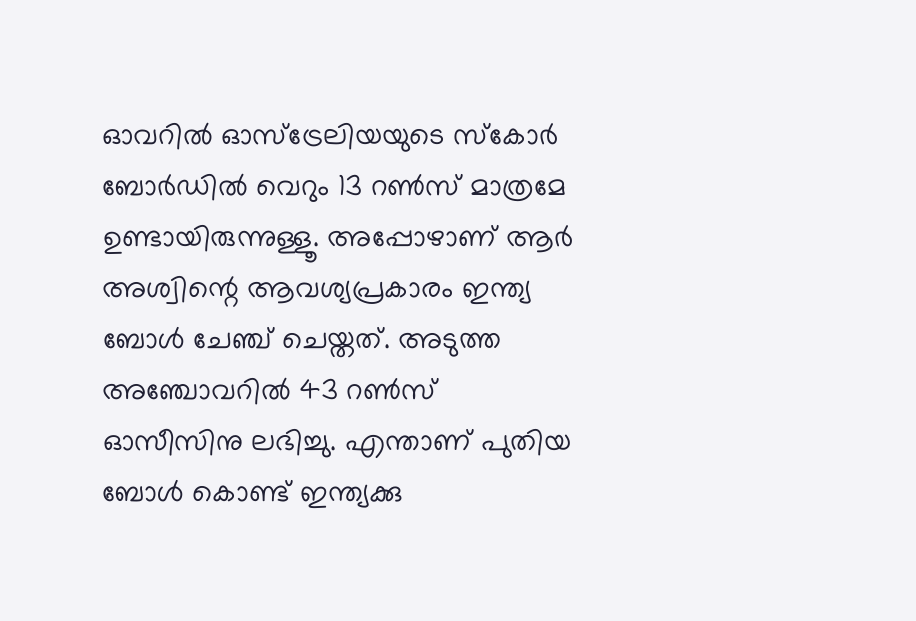ഓവറില്‍ ഓസ്‌ട്രേലിയയുടെ സ്‌കോര്‍ ബോര്‍ഡില്‍ വെറും 13 റണ്‍സ് മാത്രമേ ഉണ്ടായിരുന്നുള്ളൂ. അപ്പോഴാണ് ആര്‍ അശ്വിന്റെ ആവശ്യപ്രകാരം ഇന്ത്യ ബോള്‍ ചേഞ്ച് ചെയ്തത്. അടുത്ത അഞ്ചോവറില്‍ 43 റണ്‍സ് ഓസീസിനു ലഭിച്ചു. എന്താണ് പുതിയ ബോള്‍ കൊണ്ട് ഇന്ത്യക്കു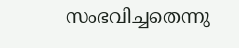സംഭവിച്ചതെന്നു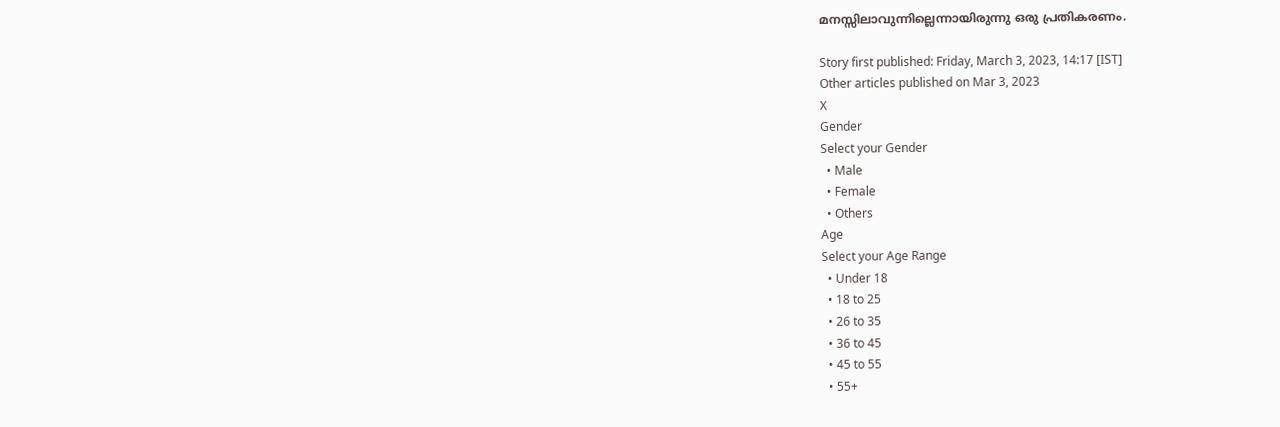മനസ്സിലാവുന്നില്ലെന്നായിരുന്നു ഒരു പ്രതികരണം.

Story first published: Friday, March 3, 2023, 14:17 [IST]
Other articles published on Mar 3, 2023
X
Gender
Select your Gender
  • Male
  • Female
  • Others
Age
Select your Age Range
  • Under 18
  • 18 to 25
  • 26 to 35
  • 36 to 45
  • 45 to 55
  • 55+